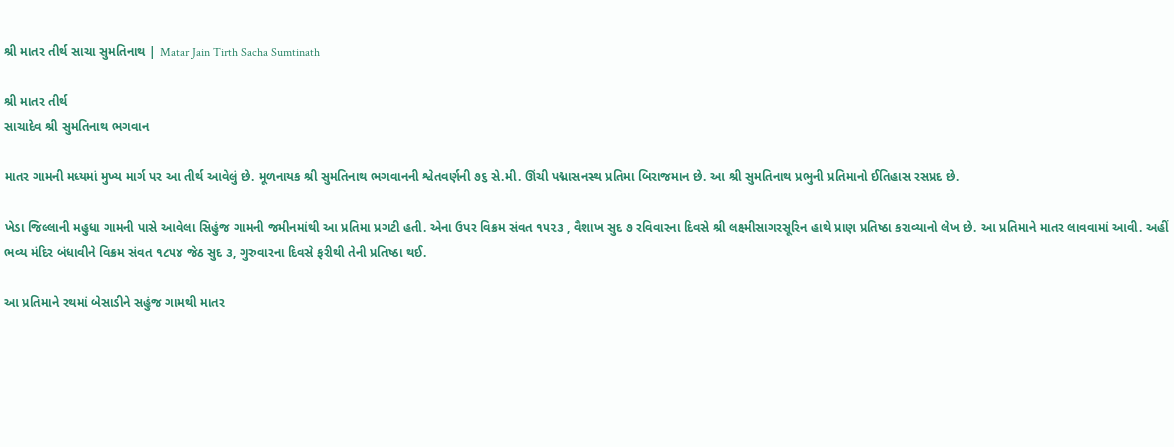શ્રી માતર તીર્થ સાચા સુમતિનાથ | Matar Jain Tirth Sacha Sumtinath

શ્રી માતર તીર્થ
સાચાદેવ શ્રી સુમતિનાથ ભગવાન

માતર ગામની મધ્યમાં મુખ્ય માર્ગ પર આ તીર્થ આવેલું છે. મૂળનાયક શ્રી સુમતિનાથ ભગવાનની શ્વેતવર્ણની ૭૬ સે.મી. ઊંચી પદ્માસનસ્થ પ્રતિમા બિરાજમાન છે. આ શ્રી સુમતિનાથ પ્રભુની પ્રતિમાનો ઈતિહાસ રસપ્રદ છે.

ખેડા જિલ્લાની મહુધા ગામની પાસે આવેલા સિહુંજ ગામની જમીનમાંથી આ પ્રતિમા પ્રગટી હતી. એના ઉપર વિક્રમ સંવત ૧૫૨૩ , વૈશાખ સુદ ૭ રવિવારના દિવસે શ્રી લક્ષ્મીસાગરસૂરિન હાથે પ્રાણ પ્રતિષ્ઠા કરાવ્યાનો લેખ છે. આ પ્રતિમાને માતર લાવવામાં આવી. અહીં ભવ્ય મંદિર બંધાવીને વિક્રમ સંવત ૧૮૫૪ જેઠ સુદ ૩, ગુરુવારના દિવસે ફરીથી તેની પ્રતિષ્ઠા થઈ.

આ પ્રતિમાને રથમાં બેસાડીને સહુંજ ગામથી માતર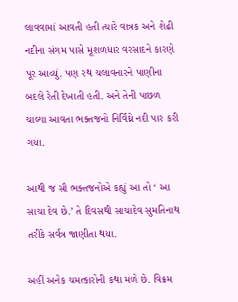લાવવામાં આવતી હતી ત્યારે વાત્રક અને શેઢી નદીના સંગમ પાસે મૂશળધાર વરસાદને કારણે પૂર આવ્યું. પણ રથ ચલાવનારને પાણીના બદલે રેતી દેખાતી હતી. અને તેની પાછળ ચાલ્યા આવતા ભક્તજનો નિર્વિઘ્ને નદી પાર કરી ગયા.

આથી જ સૌ ભક્તજનોએ કહ્યું આ તો ‘ આ સાચા દેવ છે.’ તે દિવસથી સાચાદેવ સુમતિનાથ તરીકે સર્વત્ર જાણીતા થયા.

અહીં અનેક ચમત્કારોની કથા મળે છે. વિક્રમ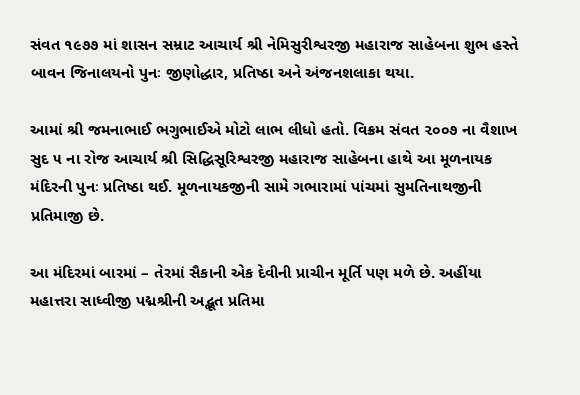સંવત ૧૯૭૭ માં શાસન સમ્રાટ આચાર્ય શ્રી નેમિસુરીશ્વરજી મહારાજ સાહેબના શુભ હસ્તે બાવન જિનાલયનો પુનઃ જીણોદ્ધાર, પ્રતિષ્ઠા અને અંજનશલાકા થયા.

આમાં શ્રી જમનાભાઈ ભગુભાઈએ મોટો લાભ લીધો હતો. વિક્રમ સંવત ૨૦૦૭ ના વૈશાખ સુદ ૫ ના રોજ આચાર્ય શ્રી સિદ્ધિસૂરિશ્વરજી મહારાજ સાહેબના હાથે આ મૂળનાયક મંદિરની પુનઃ પ્રતિષ્ઠા થઈ. મૂળનાયકજીની સામે ગભારામાં પાંચમાં સુમતિનાથજીની પ્રતિમાજી છે.

આ મંદિરમાં બારમાં – તેરમાં સૈકાની એક દેવીની પ્રાચીન મૂર્તિ પણ મળે છે. અહીંયા મહાત્તરા સાધ્વીજી પદ્મશ્રીની અદ્ભૂત પ્રતિમા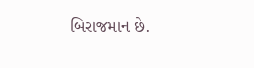બિરાજમાન છે.